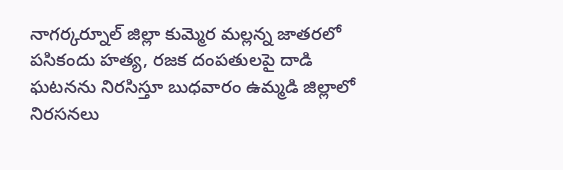నాగర్కర్నూల్ జిల్లా కుమ్మెర మల్లన్న జాతరలో పసికందు హత్య, రజక దంపతులపై దాడి ఘటనను నిరసిస్తూ బుధవారం ఉమ్మడి జిల్లాలో నిరసనలు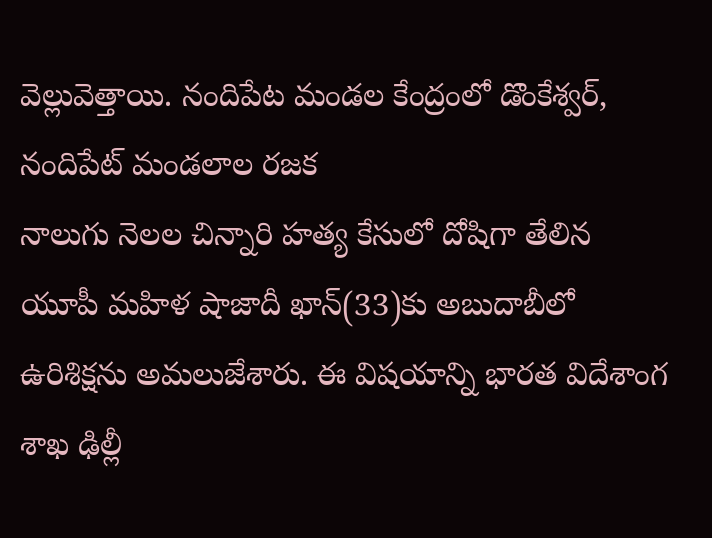వెల్లువెత్తాయి. నందిపేట మండల కేంద్రంలో డొంకేశ్వర్, నందిపేట్ మండలాల రజక
నాలుగు నెలల చిన్నారి హత్య కేసులో దోషిగా తేలిన యూపీ మహిళ షాజాదీ ఖాన్(33)కు అబుదాబీలో ఉరిశిక్షను అమలుజేశారు. ఈ విషయాన్ని భారత విదేశాంగ శాఖ ఢిల్లీ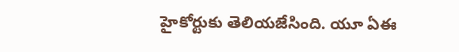హైకోర్టుకు తెలియజేసింది. యూ ఏఈ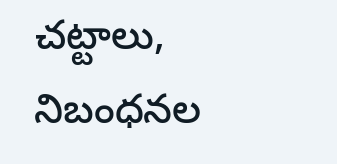చట్టాలు, నిబంధనల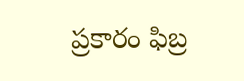ప్రకారం ఫిబ్ర